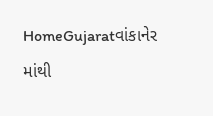HomeGujaratવાંકાનેર માંથી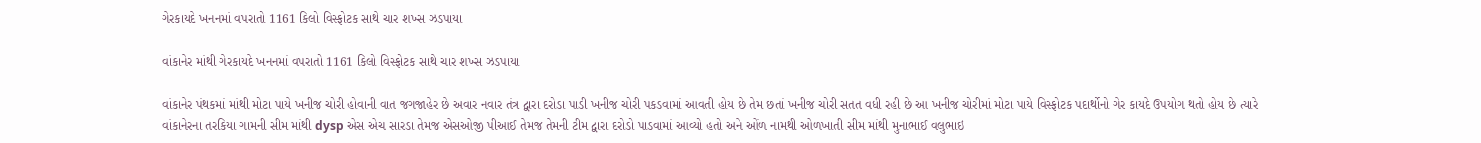ગેરકાયદે ખનનમાં વપરાતો 1161 કિલો વિસ્ફોટક સાથે ચાર શખ્સ ઝડપાયા

વાંકાનેર માંથી ગેરકાયદે ખનનમાં વપરાતો 1161 કિલો વિસ્ફોટક સાથે ચાર શખ્સ ઝડપાયા

વાંકાનેર પંથકમાં માંથી મોટા પાયે ખનીજ ચોરી હોવાની વાત જગજાહેર છે અવાર નવાર તંત્ર દ્વારા દરોડા પાડી ખનીજ ચોરી પકડવામાં આવતી હોય છે તેમ છતાં ખનીજ ચોરી સતત વધી રહી છે આ ખનીજ ચોરીમાં મોટા પાયે વિસ્ફોટક પદાર્થોનો ગેર કાયદે ઉપયોગ થતો હોય છે ત્યારે વાંકાનેરના તરકિયા ગામની સીમ માંથી dysp એસ એચ સારડા તેમજ એસઓજી પીઆઈ તેમજ તેમની ટીમ દ્વારા દરોડો પાડવામાં આવ્યો હતો અને ઓંળ નામથી ઓળખાતી સીમ માંથી મુનાભાઈ વલુભાઇ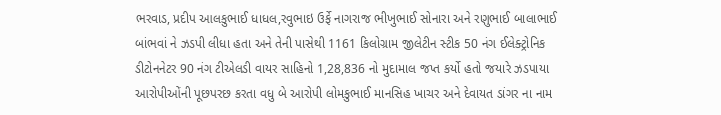ભરવાડ, પ્રદીપ આલકુભાઈ ધાધલ,રવુભાઇ ઉર્ફે નાગરાજ ભીખુભાઈ સોનારા અને રણુભાઈ બાલાભાઈ બાંભવાં ને ઝડપી લીધા હતા અને તેની પાસેથી 1161 કિલોગ્રામ જીલેટીન સ્ટીક 50 નંગ ઈલેક્ટ્રોનિક ડીટોનનેટર 90 નંગ ટીએલડી વાયર સાહિનો 1,28,836 નો મુદામાલ જપ્ત કર્યો હતો જયારે ઝડપાયા આરોપીઓંની પૂછપરછ કરતા વધુ બે આરોપી લોમકુભાઈ માનસિહ ખાચર અને દેવાયત ડાંગર ના નામ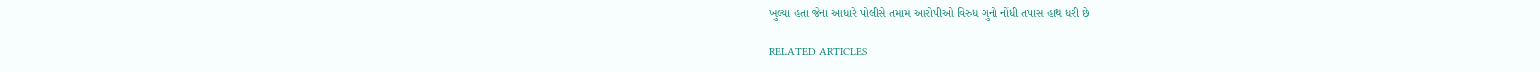ખુલ્યા હતા જેના આધારે પોલીસે તમામ આરોપીઓ વિરુધ ગુનો નોંધી તપાસ હાથ ધરી છે

RELATED ARTICLES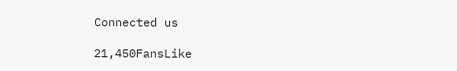Connected us

21,450FansLike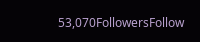53,070FollowersFollow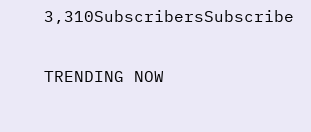3,310SubscribersSubscribe

TRENDING NOW